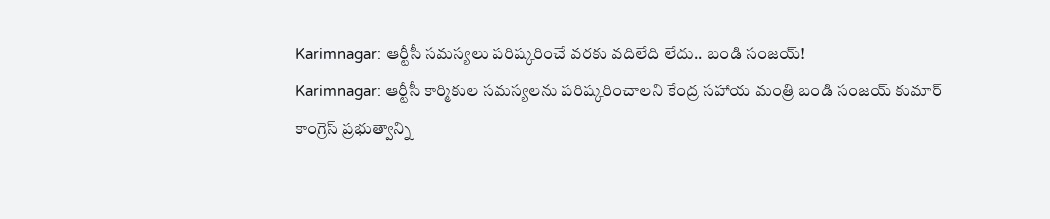Karimnagar: ఆర్టీసీ సమస్యలు పరిష్కరించే వరకు వదిలేది లేదు.. బండి సంజయ్!
Karimnagar: ఆర్టీసీ కార్మికుల సమస్యలను పరిష్కరించాలని కేంద్ర సహాయ మంత్రి బండి సంజయ్ కుమార్ కాంగ్రెస్ ప్రభుత్వాన్ని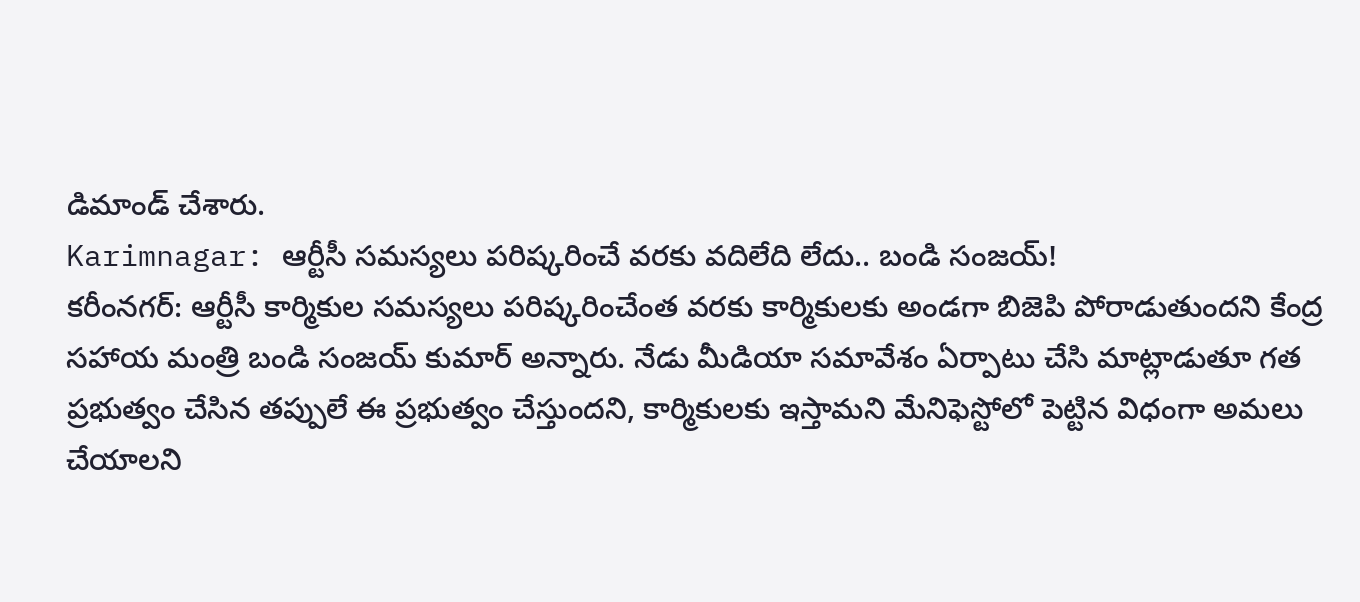డిమాండ్ చేశారు.
Karimnagar: ఆర్టీసీ సమస్యలు పరిష్కరించే వరకు వదిలేది లేదు.. బండి సంజయ్!
కరీంనగర్: ఆర్టీసీ కార్మికుల సమస్యలు పరిష్కరించేంత వరకు కార్మికులకు అండగా బిజెపి పోరాడుతుందని కేంద్ర సహాయ మంత్రి బండి సంజయ్ కుమార్ అన్నారు. నేడు మీడియా సమావేశం ఏర్పాటు చేసి మాట్లాడుతూ గత ప్రభుత్వం చేసిన తప్పులే ఈ ప్రభుత్వం చేస్తుందని, కార్మికులకు ఇస్తామని మేనిఫెస్టోలో పెట్టిన విధంగా అమలు చేయాలని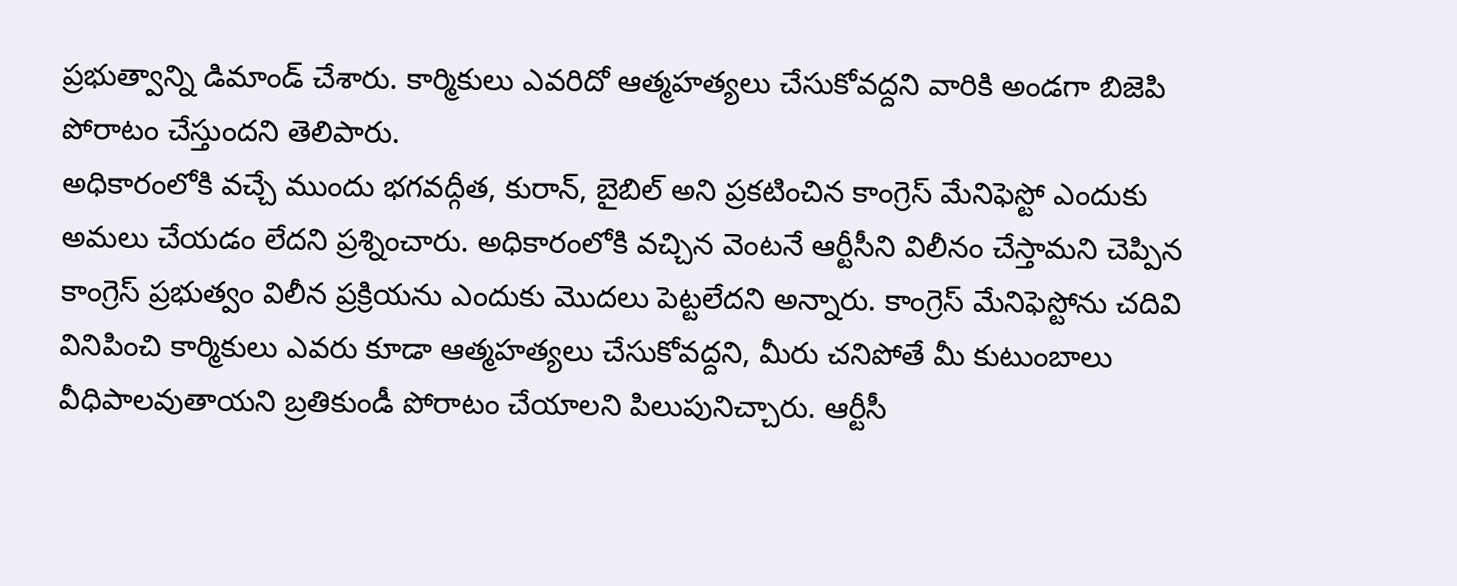ప్రభుత్వాన్ని డిమాండ్ చేశారు. కార్మికులు ఎవరిదో ఆత్మహత్యలు చేసుకోవద్దని వారికి అండగా బిజెపి పోరాటం చేస్తుందని తెలిపారు.
అధికారంలోకి వచ్చే ముందు భగవద్గీత, కురాన్, బైబిల్ అని ప్రకటించిన కాంగ్రెస్ మేనిఫెస్టో ఎందుకు అమలు చేయడం లేదని ప్రశ్నించారు. అధికారంలోకి వచ్చిన వెంటనే ఆర్టీసీని విలీనం చేస్తామని చెప్పిన కాంగ్రెస్ ప్రభుత్వం విలీన ప్రక్రియను ఎందుకు మొదలు పెట్టలేదని అన్నారు. కాంగ్రెస్ మేనిఫెస్టోను చదివి వినిపించి కార్మికులు ఎవరు కూడా ఆత్మహత్యలు చేసుకోవద్దని, మీరు చనిపోతే మీ కుటుంబాలు వీధిపాలవుతాయని బ్రతికుండీ పోరాటం చేయాలని పిలుపునిచ్చారు. ఆర్టీసీ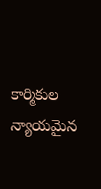కార్మికుల న్యాయమైన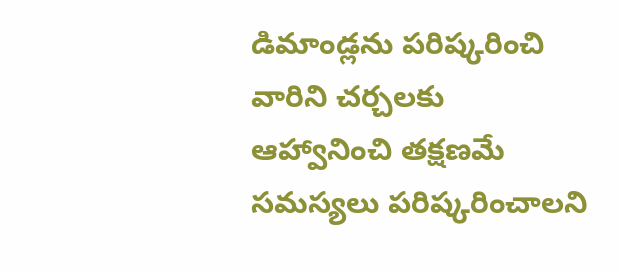డిమాండ్లను పరిష్కరించి వారిని చర్చలకు ఆహ్వానించి తక్షణమే సమస్యలు పరిష్కరించాలని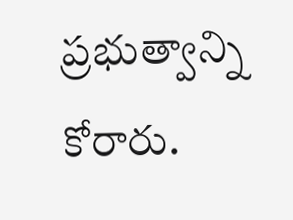ప్రభుత్వాన్ని కోరారు.